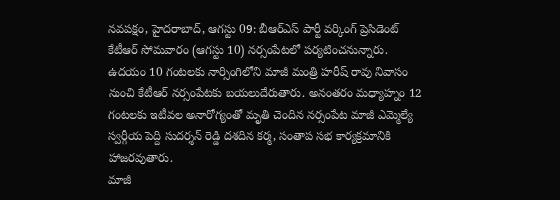నవపక్షం, హైదరాబాద్, ఆగస్టు 09: బీఆర్ఎస్ పార్టీ వర్కింగ్ ప్రెసిడెంట్ కేటీఆర్ సోమవారం (ఆగస్టు 10) నర్సంపేటలో పర్యటించనున్నారు.
ఉదయం 10 గంటలకు నార్సింగిలోని మాజీ మంత్రి హరీష్ రావు నివాసం నుంచి కేటీఆర్ నర్సంపేటకు బయలుదేరుతారు. అనంతరం మధ్యాహ్నం 12 గంటలకు ఇటీవల అనారోగ్యంతో మృతి చెందిన నర్సంపేట మాజీ ఎమ్మెల్యే స్వర్గీయ పెద్ది సుదర్శన్ రెడ్డి దశదిన కర్మ, సంతాప సభ కార్యక్రమానికి హాజరవుతారు.
మాజీ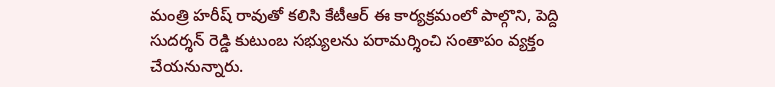మంత్రి హరీష్ రావుతో కలిసి కేటీఆర్ ఈ కార్యక్రమంలో పాల్గొని, పెద్ది సుదర్శన్ రెడ్డి కుటుంబ సభ్యులను పరామర్శించి సంతాపం వ్యక్తం చేయనున్నారు.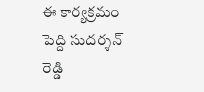ఈ కార్యక్రమం పెద్ది సుదర్శన్ రెడ్డి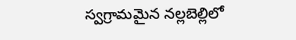స్వగ్రామమైన నల్లబెల్లిలో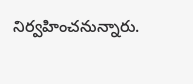నిర్వహించనున్నారు.